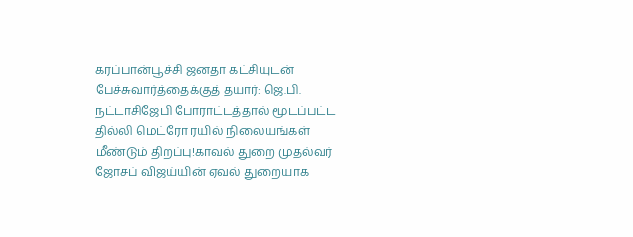கரப்பான்பூச்சி ஜனதா கட்சியுடன் பேச்சுவார்த்தைக்குத் தயார்: ஜெ.பி. நட்டாசிஜேபி போராட்டத்தால் மூடப்பட்ட தில்லி மெட்ரோ ரயில் நிலையங்கள் மீண்டும் திறப்பு!காவல் துறை முதல்வர் ஜோசப் விஜய்யின் ஏவல் துறையாக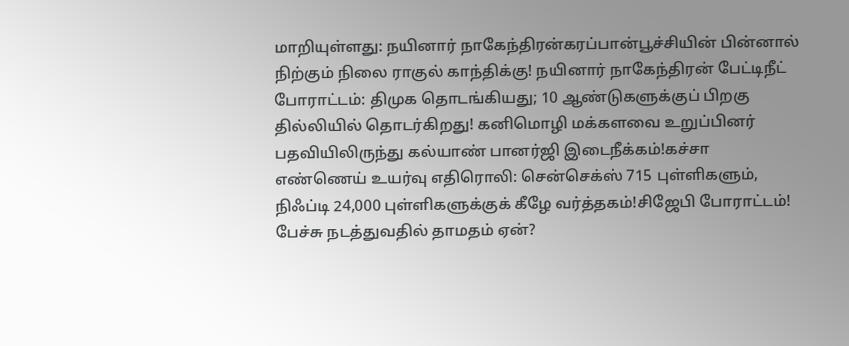மாறியுள்ளது: நயினார் நாகேந்திரன்கரப்பான்பூச்சியின் பின்னால் நிற்கும் நிலை ராகுல் காந்திக்கு! நயினார் நாகேந்திரன் பேட்டிநீட் போராட்டம்: திமுக தொடங்கியது; 10 ஆண்டுகளுக்குப் பிறகு தில்லியில் தொடர்கிறது! கனிமொழி மக்களவை உறுப்பினர் பதவியிலிருந்து கல்யாண் பானர்ஜி இடைநீக்கம்!கச்சா எண்ணெய் உயர்வு எதிரொலி: சென்செக்ஸ் 715 புள்ளிகளும், நிஃப்டி 24,000 புள்ளிகளுக்குக் கீழே வர்த்தகம்!சிஜேபி போராட்டம்! பேச்சு நடத்துவதில் தாமதம் ஏன்?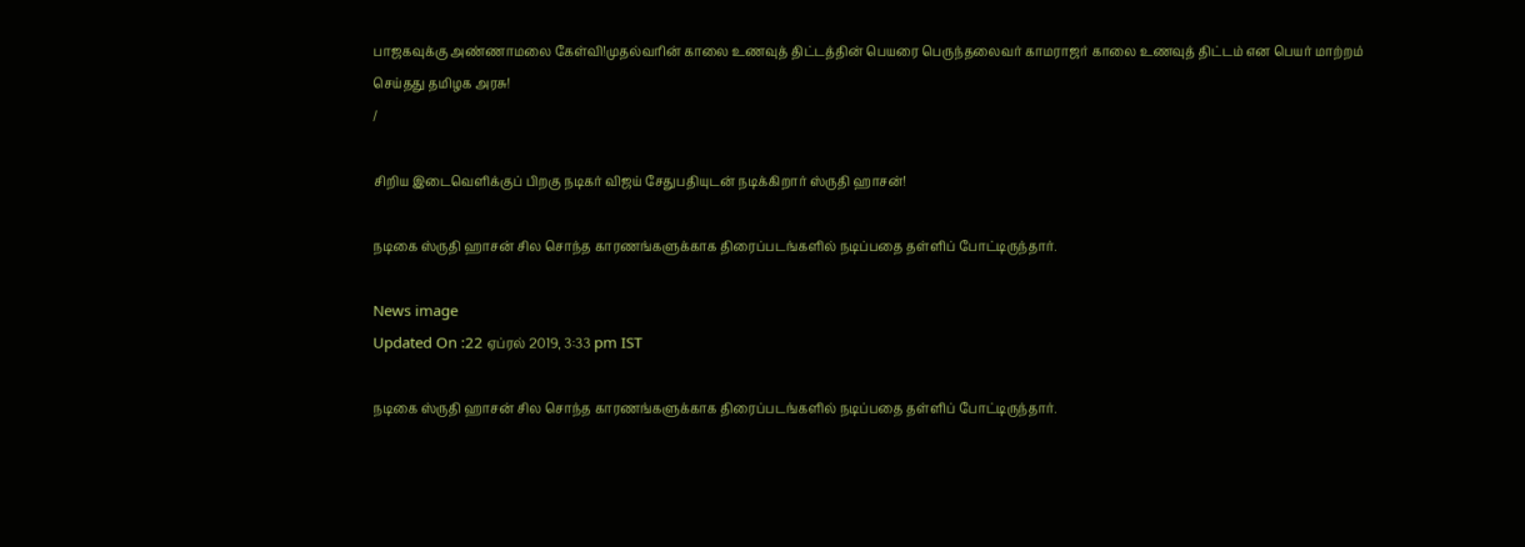பாஜகவுக்கு அண்ணாமலை கேள்வி!முதல்வரின் காலை உணவுத் திட்டத்தின் பெயரை பெருந்தலைவர் காமராஜர் காலை உணவுத் திட்டம் என பெயர் மாற்றம் செய்தது தமிழக அரசு!
/

சிறிய இடைவெளிக்குப் பிறகு நடிகர் விஜய் சேதுபதியுடன் நடிக்கிறார் ஸ்ருதி ஹாசன்!

நடிகை ஸ்ருதி ஹாசன் சில சொந்த காரணங்களுக்காக திரைப்படங்களில் நடிப்பதை தள்ளிப் போட்டிருந்தார்.

News image
Updated On :22 ஏப்ரல் 2019, 3:33 pm IST

நடிகை ஸ்ருதி ஹாசன் சில சொந்த காரணங்களுக்காக திரைப்படங்களில் நடிப்பதை தள்ளிப் போட்டிருந்தார்.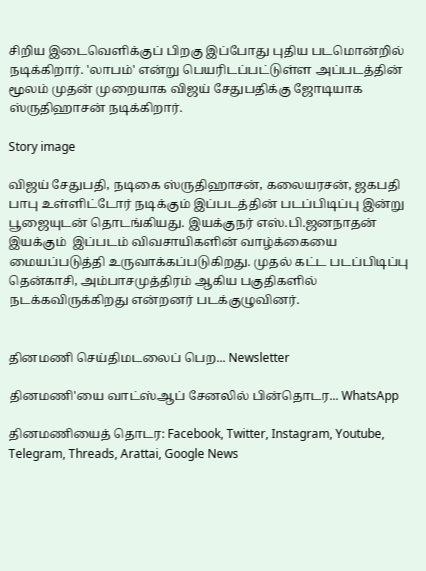சிறிய இடைவெளிக்குப் பிறகு இப்போது புதிய படமொன்றில் நடிக்கிறார். 'லாபம்' என்று பெயரிடப்பட்டுள்ள அப்படத்தின் மூலம் முதன் முறையாக விஜய் சேதுபதிக்கு ஜோடியாக ஸ்ருதிஹாசன் நடிக்கிறார்.

Story image

விஜய் சேதுபதி, நடிகை ஸ்ருதிஹாசன், கலையரசன், ஜகபதி பாபு உள்ளிட்டோர் நடிக்கும் இப்படத்தின் படப்பிடிப்பு இன்று பூஜையுடன் தொடங்கியது. இயக்குநர் எஸ்.பி.ஜனநாதன் இயக்கும்  இப்படம் விவசாயிகளின் வாழ்க்கையை மையப்படுத்தி உருவாக்கப்படுகிறது. முதல் கட்ட படப்பிடிப்பு தென்காசி, அம்பாசமுத்திரம் ஆகிய பகுதிகளில் நடக்கவிருக்கிறது என்றனர் படக்குழுவினர்.


தினமணி செய்திமடலைப் பெற... Newsletter

தினமணி'யை வாட்ஸ்ஆப் சேனலில் பின்தொடர... WhatsApp

தினமணியைத் தொடர: Facebook, Twitter, Instagram, Youtube, Telegram, Threads, Arattai, Google News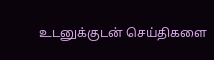உடனுக்குடன் செய்திகளை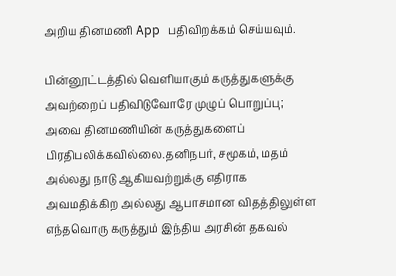அறிய தினமணி App பதிவிறக்கம் செய்யவும்.

பின்னூட்டத்தில் வெளியாகும் கருத்துகளுக்கு அவற்றைப் பதிவிடுவோரே முழுப் பொறுப்பு; அவை தினமணியின் கருத்துகளைப் பிரதிபலிக்கவில்லை.தனிநபர், சமூகம், மதம் அல்லது நாடு ஆகியவற்றுக்கு எதிராக அவமதிக்கிற அல்லது ஆபாசமான விதத்திலுள்ள எந்தவொரு கருத்தும் இந்திய அரசின் தகவல்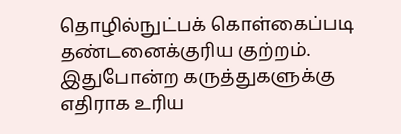தொழில்நுட்பக் கொள்கைப்படி தண்டனைக்குரிய குற்றம். இதுபோன்ற கருத்துகளுக்கு எதிராக உரிய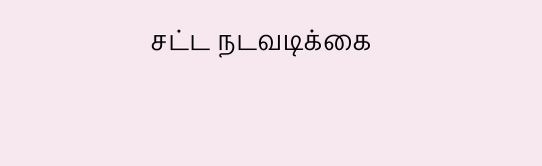சட்ட நடவடிக்கை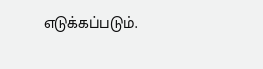எடுக்கப்படும்.